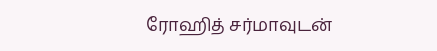ரோஹித் சர்மாவுடன்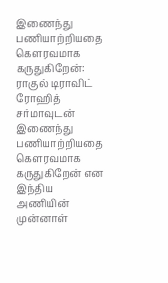இணைந்து பணியாற்றியதை கௌரவமாக கருதுகிறேன்: ராகுல் டிராவிட்
ரோஹித் சர்மாவுடன் இணைந்து பணியாற்றியதை கௌரவமாக கருதுகிறேன் என இந்திய அணியின் முன்னாள்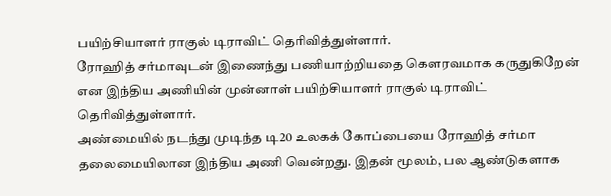பயிற்சியாளர் ராகுல் டிராவிட் தெரிவித்துள்ளார்.
ரோஹித் சர்மாவுடன் இணைந்து பணியாற்றியதை கௌரவமாக கருதுகிறேன் என இந்திய அணியின் முன்னாள் பயிற்சியாளர் ராகுல் டிராவிட் தெரிவித்துள்ளார்.
அண்மையில் நடந்து முடிந்த டி20 உலகக் கோப்பையை ரோஹித் சர்மா தலைமையிலான இந்திய அணி வென்றது. இதன் மூலம், பல ஆண்டுகளாக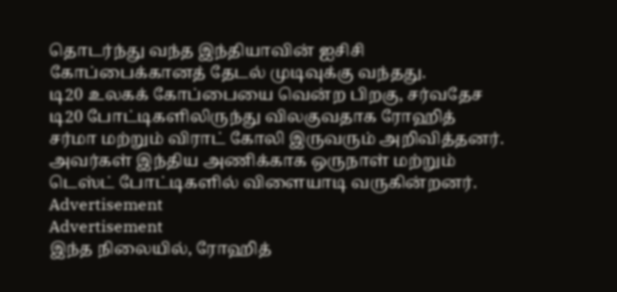தொடர்ந்து வந்த இந்தியாவின் ஐசிசி கோப்பைக்கானத் தேடல் முடிவுக்கு வந்தது.
டி20 உலகக் கோப்பையை வென்ற பிறகு, சர்வதேச டி20 போட்டிகளிலிருந்து விலகுவதாக ரோஹித் சர்மா மற்றும் விராட் கோலி இருவரும் அறிவித்தனர். அவர்கள் இந்திய அணிக்காக ஒருநாள் மற்றும் டெஸ்ட் போட்டிகளில் விளையாடி வருகின்றனர்.
Advertisement
Advertisement
இந்த நிலையில், ரோஹித்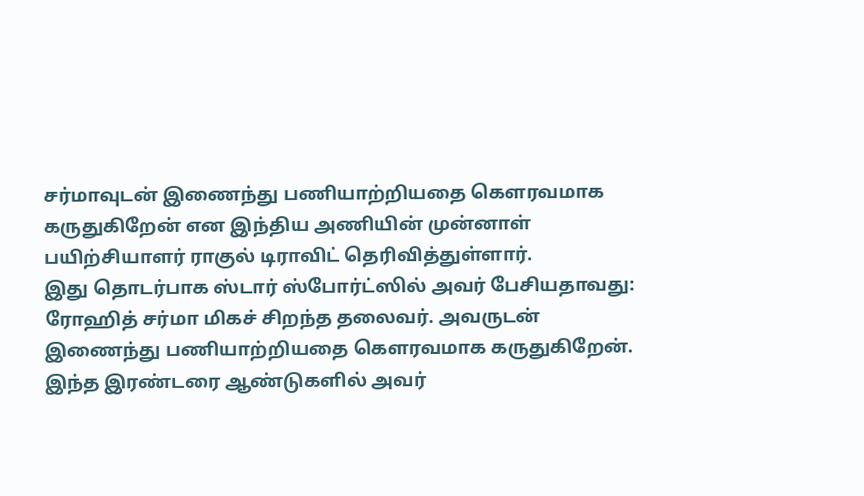சர்மாவுடன் இணைந்து பணியாற்றியதை கௌரவமாக கருதுகிறேன் என இந்திய அணியின் முன்னாள் பயிற்சியாளர் ராகுல் டிராவிட் தெரிவித்துள்ளார்.
இது தொடர்பாக ஸ்டார் ஸ்போர்ட்ஸில் அவர் பேசியதாவது: ரோஹித் சர்மா மிகச் சிறந்த தலைவர். அவருடன் இணைந்து பணியாற்றியதை கௌரவமாக கருதுகிறேன். இந்த இரண்டரை ஆண்டுகளில் அவர்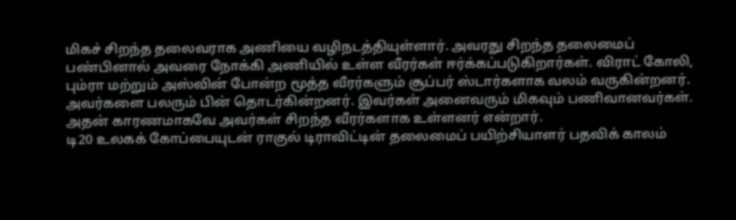மிகச் சிறந்த தலைவராக அணியை வழிநடத்தியுள்ளார். அவரது சிறந்த தலைமைப் பண்பினால் அவரை நோக்கி அணியில் உள்ள வீரர்கள் ஈர்க்கப்படுகிறார்கள். விராட் கோலி, பும்ரா மற்றும் அஸ்வின் போன்ற மூத்த வீரர்களும் சூப்பர் ஸ்டார்களாக வலம் வருகின்றனர். அவர்களை பலரும் பின் தொடர்கின்றனர். இவர்கள் அனைவரும் மிகவும் பணிவானவர்கள். அதன் காரணமாகவே அவர்கள் சிறந்த வீரர்களாக உள்ளனர் என்றார்.
டி20 உலகக் கோப்பையுடன் ராகுல் டிராவிட்டின் தலைமைப் பயிற்சியாளர் பதவிக் காலம்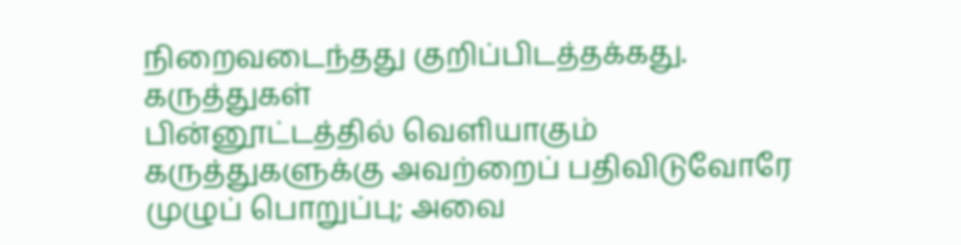நிறைவடைந்தது குறிப்பிடத்தக்கது.
கருத்துகள்
பின்னூட்டத்தில் வெளியாகும் கருத்துகளுக்கு அவற்றைப் பதிவிடுவோரே முழுப் பொறுப்பு; அவை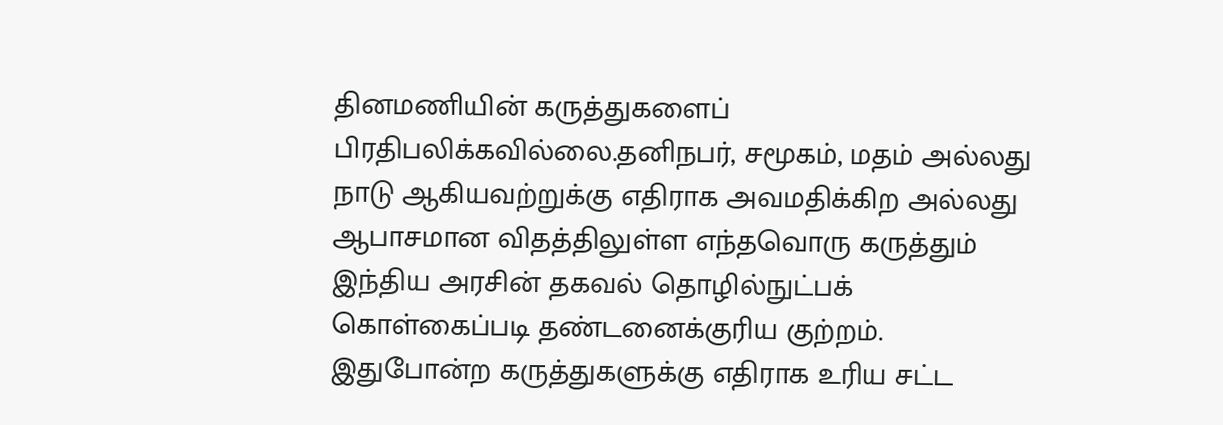தினமணியின் கருத்துகளைப் பிரதிபலிக்கவில்லை.தனிநபர், சமூகம், மதம் அல்லது நாடு ஆகியவற்றுக்கு எதிராக அவமதிக்கிற அல்லது ஆபாசமான விதத்திலுள்ள எந்தவொரு கருத்தும் இந்திய அரசின் தகவல் தொழில்நுட்பக் கொள்கைப்படி தண்டனைக்குரிய குற்றம். இதுபோன்ற கருத்துகளுக்கு எதிராக உரிய சட்ட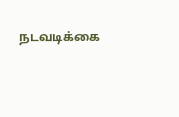நடவடிக்கை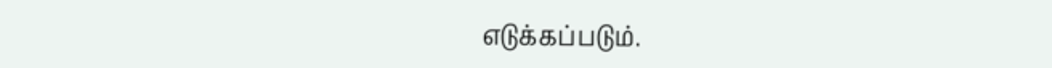எடுக்கப்படும்.